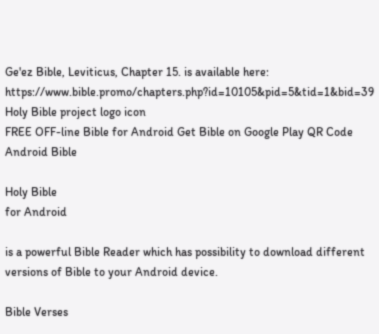Ge'ez Bible, Leviticus, Chapter 15. is available here: https://www.bible.promo/chapters.php?id=10105&pid=5&tid=1&bid=39
Holy Bible project logo icon
FREE OFF-line Bible for Android Get Bible on Google Play QR Code Android Bible

Holy Bible
for Android

is a powerful Bible Reader which has possibility to download different versions of Bible to your Android device.

Bible Verses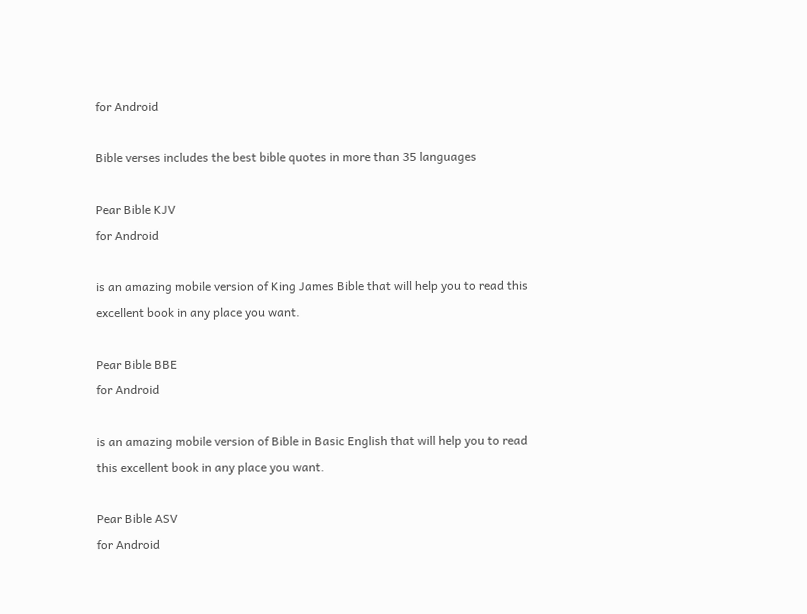for Android

Bible verses includes the best bible quotes in more than 35 languages

Pear Bible KJV
for Android

is an amazing mobile version of King James Bible that will help you to read this excellent book in any place you want.

Pear Bible BBE
for Android

is an amazing mobile version of Bible in Basic English that will help you to read this excellent book in any place you want.

Pear Bible ASV
for Android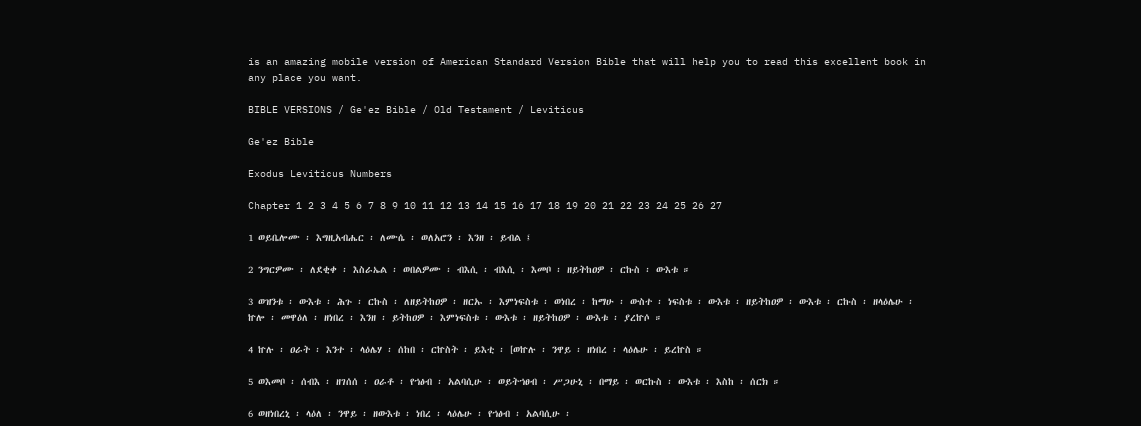is an amazing mobile version of American Standard Version Bible that will help you to read this excellent book in any place you want.

BIBLE VERSIONS / Ge'ez Bible / Old Testament / Leviticus

Ge'ez Bible

Exodus Leviticus Numbers

Chapter 1 2 3 4 5 6 7 8 9 10 11 12 13 14 15 16 17 18 19 20 21 22 23 24 25 26 27

1 ወይቤሎሙ ፡ እግዚአብሔር ፡ ለሙሴ ፡ ወለአሮን ፡ እንዘ ፡ ይብል ፤

2 ንግርዎሙ ፡ ለደቂቀ ፡ እስራኤል ፡ ወበልዎሙ ፡ ብእሲ ፡ ብእሲ ፡ እመቦ ፡ ዘይትከዐዎ ፡ ርኩስ ፡ ውእቱ ።

3 ወዝንቱ ፡ ውእቱ ፡ ሕጉ ፡ ርኩስ ፡ ለዘይትከዐዎ ፡ ዘርኡ ፡ እምነፍስቱ ፡ ወነበረ ፡ ከማሁ ፡ ውስተ ፡ ነፍስቱ ፡ ውእቱ ፡ ዘይትከዐዎ ፡ ውእቱ ፡ ርኩስ ፡ ዘላዕሌሁ ፡ ኵሎ ፡ መዋዕለ ፡ ዘነበረ ፡ እንዘ ፡ ይትከዐዎ ፡ እምነፍስቱ ፡ ውእቱ ፡ ዘይትከዐዎ ፡ ውእቱ ፡ ያረኵሶ ።

4 ኵሉ ፡ ዐራት ፡ እንተ ፡ ላዕሌሃ ፡ ሰከበ ፡ ርኵስት ፡ ይእቲ ፡ [ወኵሉ ፡ ንዋይ ፡ ዘነበረ ፡ ላዕሌሁ ፡ ይረኵስ ።

5 ወእመቦ ፡ ሰብእ ፡ ዘገሰሰ ፡ ዐራቶ ፡ የኀፅብ ፡ አልባሲሁ ፡ ወይትኀፀብ ፡ ሥጋሁኒ ፡ በማይ ፡ ወርኩስ ፡ ውእቱ ፡ እስከ ፡ ሰርክ ።

6 ወዘነበረኒ ፡ ላዕለ ፡ ንዋይ ፡ ዘውእቱ ፡ ነበረ ፡ ላዕሌሁ ፡ የኀፅብ ፡ አልባሲሁ ፡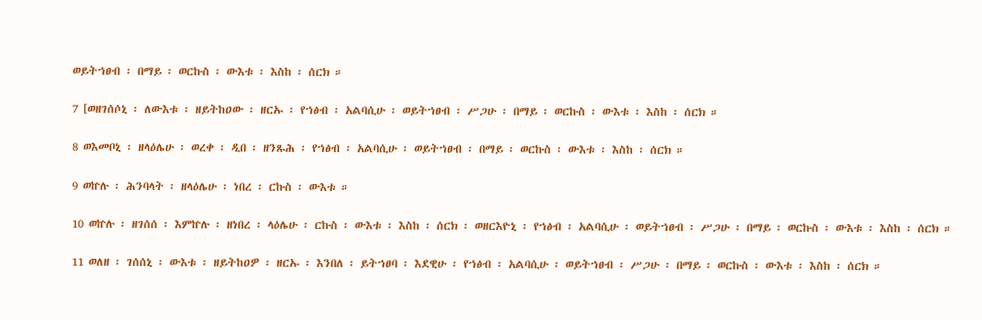ወይትኀፀብ ፡ በማይ ፡ ወርኩስ ፡ ውእቱ ፡ እስከ ፡ ሰርክ ።

7 [ወዘገሰሶኒ ፡ ለውእቱ ፡ ዘይትከዐው ፡ ዘርኡ ፡ የኀፅብ ፡ አልባሲሁ ፡ ወይትኀፀብ ፡ ሥጋሁ ፡ በማይ ፡ ወርኩስ ፡ ውእቱ ፡ እስከ ፡ ሰርክ ።

8 ወእመቦኒ ፡ ዘላዕሌሁ ፡ ወረቀ ፡ ዲበ ፡ ዘንጹሕ ፡ የኀፅብ ፡ አልባሲሁ ፡ ወይትኀፀብ ፡ በማይ ፡ ወርኩስ ፡ ውእቱ ፡ እስከ ፡ ሰርክ ።

9 ወኵሉ ፡ ሕንባላት ፡ ዘላዕሌሁ ፡ ነበረ ፡ ርኩስ ፡ ውእቱ ።

10 ወኵሉ ፡ ዘገሰሰ ፡ እምኵሉ ፡ ዘነበረ ፡ ላዕሌሁ ፡ ርኩስ ፡ ውእቱ ፡ እስከ ፡ ሰርክ ፡ ወዘርእዮኒ ፡ የኀፅብ ፡ አልባሲሁ ፡ ወይትኀፀብ ፡ ሥጋሁ ፡ በማይ ፡ ወርኩስ ፡ ውእቱ ፡ እስከ ፡ ሰርክ ።

11 ወለዘ ፡ ገሰሰኒ ፡ ውእቱ ፡ ዘይትከዐዎ ፡ ዘርኡ ፡ እንበለ ፡ ይትኀፀባ ፡ እደዊሁ ፡ የኀፅብ ፡ አልባሲሁ ፡ ወይትኀፀብ ፡ ሥጋሁ ፡ በማይ ፡ ወርኩስ ፡ ውእቱ ፡ እስከ ፡ ሰርክ ።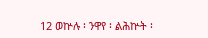12 ወኵሉ ፡ ንዋየ ፡ ልሕኵት ፡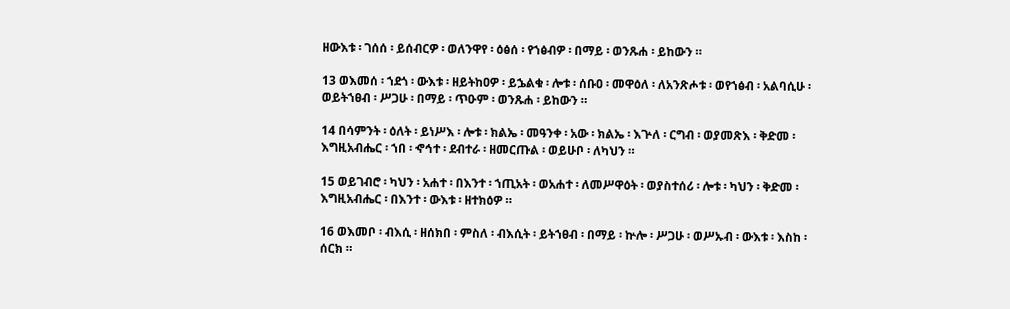ዘውእቱ ፡ ገሰሰ ፡ ይሰብርዎ ፡ ወለንዋየ ፡ ዕፅሰ ፡ የኀፅብዎ ፡ በማይ ፡ ወንጹሐ ፡ ይከውን ።

13 ወእመሰ ፡ ኀደጎ ፡ ውእቱ ፡ ዘይትከዐዎ ፡ ይኌልቁ ፡ ሎቱ ፡ ሰቡዐ ፡ መዋዕለ ፡ ለአንጽሖቱ ፡ ወየኀፅብ ፡ አልባሲሁ ፡ ወይትኀፀብ ፡ ሥጋሁ ፡ በማይ ፡ ጥዑም ፡ ወንጹሐ ፡ ይከውን ።

14 በሳምንት ፡ ዕለት ፡ ይነሥእ ፡ ሎቱ ፡ ክልኤ ፡ መዓንቀ ፡ አው ፡ ክልኤ ፡ እጕለ ፡ ርግብ ፡ ወያመጽእ ፡ ቅድመ ፡ እግዚአብሔር ፡ ኀበ ፡ ኆኅተ ፡ ደብተራ ፡ ዘመርጡል ፡ ወይሁቦ ፡ ለካህን ።

15 ወይገብሮ ፡ ካህን ፡ አሐተ ፡ በእንተ ፡ ኀጢአት ፡ ወአሐተ ፡ ለመሥዋዕት ፡ ወያስተሰሪ ፡ ሎቱ ፡ ካህን ፡ ቅድመ ፡ እግዚአብሔር ፡ በእንተ ፡ ውእቱ ፡ ዘተክዕዎ ።

16 ወእመቦ ፡ ብእሲ ፡ ዘሰክበ ፡ ምስለ ፡ ብእሲት ፡ ይትኀፀብ ፡ በማይ ፡ ኵሎ ፡ ሥጋሁ ፡ ወሥኡብ ፡ ውእቱ ፡ እስከ ፡ ሰርክ ።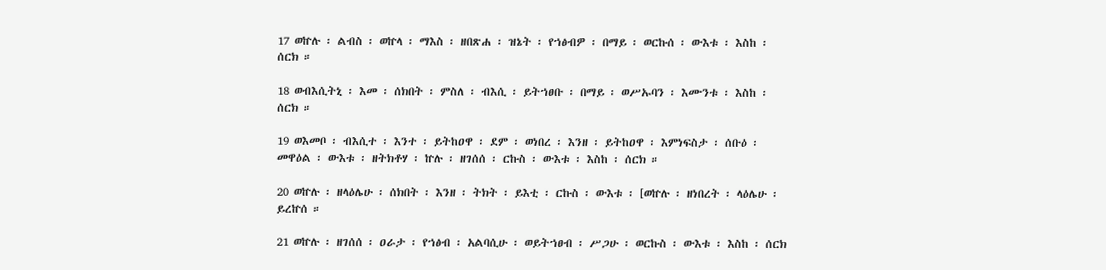17 ወኵሉ ፡ ልብስ ፡ ወኵላ ፡ ማእስ ፡ ዘበጽሐ ፡ ዝኔት ፡ የኀፅብዎ ፡ በማይ ፡ ወርኩሰ ፡ ውእቱ ፡ እስከ ፡ ሰርክ ።

18 ወብእሲትኒ ፡ እመ ፡ ሰክበት ፡ ምስለ ፡ ብእሲ ፡ ይትኀፀቡ ፡ በማይ ፡ ወሥኡባን ፡ እሙንቱ ፡ እስከ ፡ ሰርክ ።

19 ወእመቦ ፡ ብእሲተ ፡ እንተ ፡ ይትከዐዋ ፡ ደም ፡ ወነበረ ፡ እንዘ ፡ ይትከዐዋ ፡ እምነፍስታ ፡ ሰቡዕ ፡ መዋዕል ፡ ውእቱ ፡ ዘትክቶሃ ፡ ኵሉ ፡ ዘገሰሰ ፡ ርኩስ ፡ ውእቱ ፡ እስከ ፡ ሰርክ ።

20 ወኵሉ ፡ ዘላዕሌሁ ፡ ሰክበት ፡ እንዘ ፡ ትክት ፡ ይእቲ ፡ ርኩስ ፡ ውእቱ ፡ [ወኵሉ ፡ ዘነበረት ፡ ላዕሌሁ ፡ ይረኵሰ ።

21 ወኵሉ ፡ ዘገሰሰ ፡ ዐራታ ፡ የኀፅብ ፡ አልባሲሁ ፡ ወይትኀፀብ ፡ ሥጋሁ ፡ ወርኩስ ፡ ውእቱ ፡ እስከ ፡ ሰርክ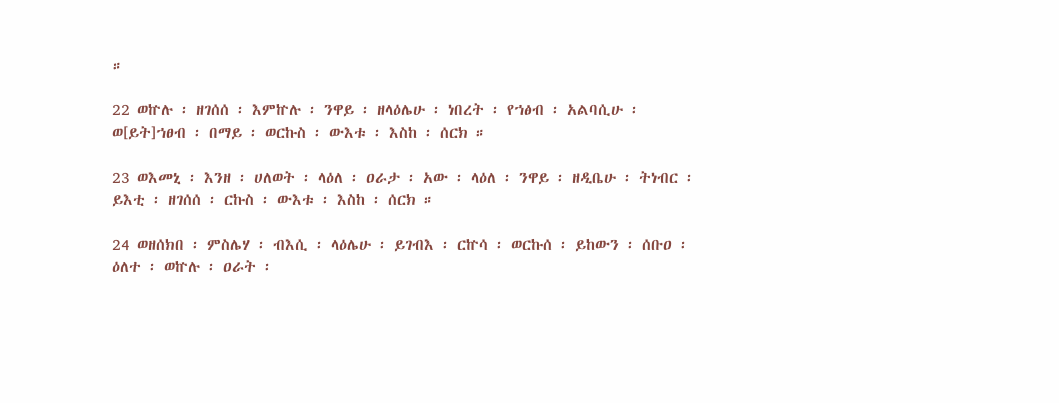።

22 ወኵሉ ፡ ዘገሰሰ ፡ እምኵሉ ፡ ንዋይ ፡ ዘላዕሌሁ ፡ ነበረት ፡ የኀፅብ ፡ አልባሲሁ ፡ ወ[ይት]ኀፀብ ፡ በማይ ፡ ወርኩስ ፡ ውእቱ ፡ እስከ ፡ ሰርክ ።

23 ወእመኒ ፡ እንዘ ፡ ሀለወት ፡ ላዕለ ፡ ዐራታ ፡ አው ፡ ላዕለ ፡ ንዋይ ፡ ዘዲቤሁ ፡ ትነብር ፡ ይእቲ ፡ ዘገሰሰ ፡ ርኩስ ፡ ውእቱ ፡ እስከ ፡ ሰርክ ።

24 ወዘሰክበ ፡ ምስሌሃ ፡ ብእሲ ፡ ላዕሌሁ ፡ ይገብእ ፡ ርኵሳ ፡ ወርኩሰ ፡ ይከውን ፡ ሰቡዐ ፡ ዕለተ ፡ ወኵሉ ፡ ዐራት ፡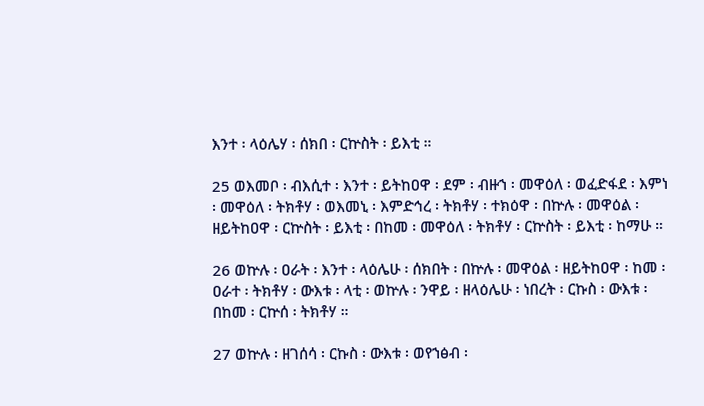እንተ ፡ ላዕሌሃ ፡ ሰክበ ፡ ርኵስት ፡ ይእቲ ።

25 ወእመቦ ፡ ብእሲተ ፡ እንተ ፡ ይትከዐዋ ፡ ደም ፡ ብዙኀ ፡ መዋዕለ ፡ ወፈድፋደ ፡ እምነ ፡ መዋዕለ ፡ ትክቶሃ ፡ ወእመኒ ፡ እምድኅረ ፡ ትክቶሃ ፡ ተክዕዋ ፡ በኵሉ ፡ መዋዕል ፡ ዘይትከዐዋ ፡ ርኵስት ፡ ይእቲ ፡ በከመ ፡ መዋዕለ ፡ ትክቶሃ ፡ ርኵስት ፡ ይእቲ ፡ ከማሁ ።

26 ወኵሉ ፡ ዐራት ፡ እንተ ፡ ላዕሌሁ ፡ ሰክበት ፡ በኵሉ ፡ መዋዕል ፡ ዘይትከዐዋ ፡ ከመ ፡ ዐራተ ፡ ትክቶሃ ፡ ውእቱ ፡ ላቲ ፡ ወኵሉ ፡ ንዋይ ፡ ዘላዕሌሁ ፡ ነበረት ፡ ርኩስ ፡ ውእቱ ፡ በከመ ፡ ርኵሰ ፡ ትክቶሃ ።

27 ወኵሉ ፡ ዘገሰሳ ፡ ርኩስ ፡ ውእቱ ፡ ወየኀፅብ ፡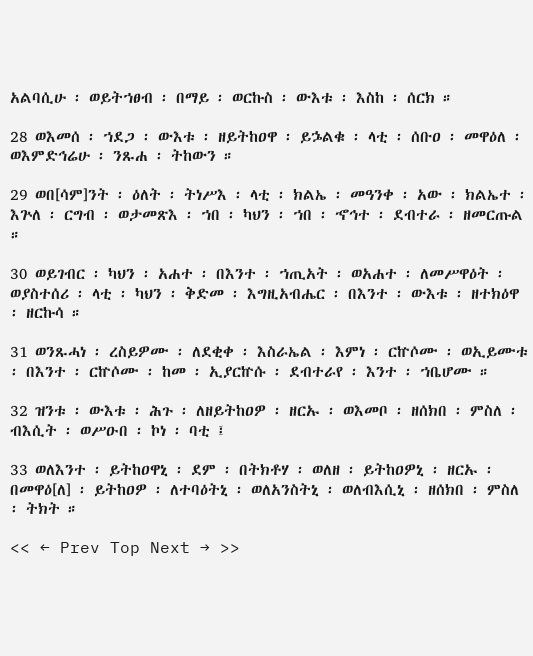አልባሲሁ ፡ ወይትኀፀብ ፡ በማይ ፡ ወርኩስ ፡ ውእቱ ፡ እስከ ፡ ሰርክ ።

28 ወእመሰ ፡ ኀደጋ ፡ ውእቱ ፡ ዘይትከዐዋ ፡ ይኌልቁ ፡ ላቲ ፡ ሰቡዐ ፡ መዋዕለ ፡ ወእምድኅሬሁ ፡ ንጹሐ ፡ ትከውን ።

29 ወበ[ሳም]ንት ፡ ዕለት ፡ ትነሥእ ፡ ላቲ ፡ ክልኤ ፡ መዓንቀ ፡ አው ፡ ክልኤተ ፡ እጕለ ፡ ርግብ ፡ ወታመጽእ ፡ ኀበ ፡ ካህን ፡ ኀበ ፡ ኆኅተ ፡ ደብተራ ፡ ዘመርጡል ።

30 ወይገብር ፡ ካህን ፡ አሐተ ፡ በእንተ ፡ ኀጢአት ፡ ወአሐተ ፡ ለመሥዋዕት ፡ ወያስተሰሪ ፡ ላቲ ፡ ካህን ፡ ቅድመ ፡ እግዚአብሔር ፡ በእንተ ፡ ውእቱ ፡ ዘተክዕዋ ፡ ዘርኩሳ ።

31 ወንጹሓነ ፡ ረስይዎሙ ፡ ለደቂቀ ፡ እስራኤል ፡ እምነ ፡ ርኵሶሙ ፡ ወኢይሙቱ ፡ በእንተ ፡ ርኵሶሙ ፡ ከመ ፡ ኢያርኵሱ ፡ ደብተራየ ፡ እንተ ፡ ኀቤሆሙ ።

32 ዝንቱ ፡ ውእቱ ፡ ሕጉ ፡ ለዘይትከዐዎ ፡ ዘርኡ ፡ ወእመቦ ፡ ዘሰክበ ፡ ምስለ ፡ ብእሲት ፡ ወሥዑበ ፡ ኮነ ፡ ባቲ ፤

33 ወለእንተ ፡ ይትከዐዋኒ ፡ ደም ፡ በትክቶሃ ፡ ወለዘ ፡ ይትከዐዎኒ ፡ ዘርኡ ፡ በመዋዕ[ለ] ፡ ይትከዐዎ ፡ ለተባዕትኒ ፡ ወለአንስትኒ ፡ ወለብእሲኒ ፡ ዘሰክበ ፡ ምስለ ፡ ትክት ።

<< ← Prev Top Next → >>